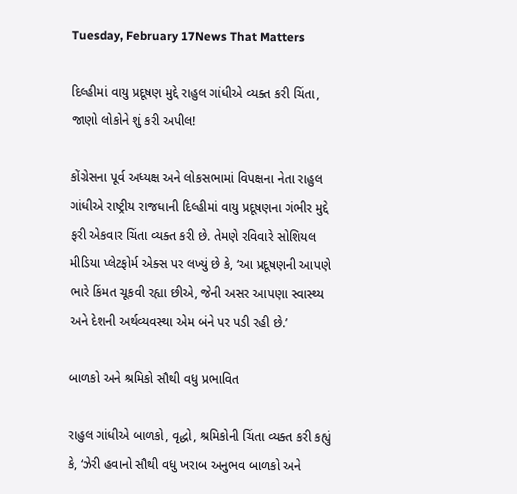Tuesday, February 17News That Matters

દિલ્હીમાં વાયુ પ્રદૂષણ મુદ્દે રાહુલ ગાંધીએ વ્યક્ત કરી ચિંતા, જાણો લોકોને શું કરી અપીલ!

કોંગ્રેસના પૂર્વ અધ્યક્ષ અને લોકસભામાં વિપક્ષના નેતા રાહુલ ગાંધીએ રાષ્ટ્રીય રાજધાની દિલ્હીમાં વાયુ પ્રદૂષણના ગંભીર મુદ્દે ફરી એકવાર ચિંતા વ્યક્ત કરી છે. તેમણે રવિવારે સોશિયલ મીડિયા પ્લેટફોર્મ એક્સ પર લખ્યું છે કે, ‘આ પ્રદૂષણની આપણે ભારે કિંમત ચૂકવી રહ્યા છીએ, જેની અસર આપણા સ્વાસ્થ્ય અને દેશની અર્થવ્યવસ્થા એમ બંને પર પડી રહી છે.’

બાળકો અને શ્રમિકો સૌથી વધુ પ્રભાવિત

રાહુલ ગાંધીએ બાળકો, વૃદ્ધો, શ્રમિકોની ચિંતા વ્યક્ત કરી કહ્યું કે, ‘ઝેરી હવાનો સૌથી વધુ ખરાબ અનુભવ બાળકો અને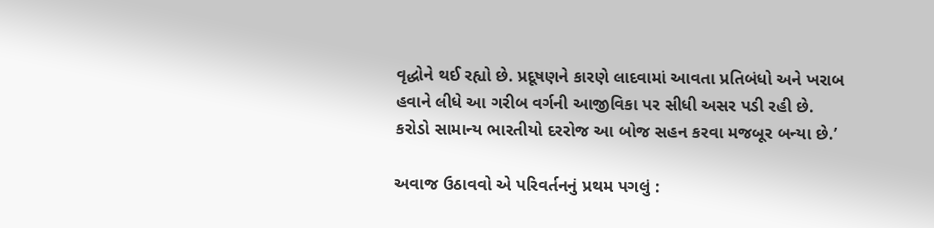વૃદ્ધોને થઈ રહ્યો છે. પ્રદૂષણને કારણે લાદવામાં આવતા પ્રતિબંધો અને ખરાબ હવાને લીધે આ ગરીબ વર્ગની આજીવિકા પર સીધી અસર પડી રહી છે. કરોડો સામાન્ય ભારતીયો દરરોજ આ બોજ સહન કરવા મજબૂર બન્યા છે.’

અવાજ ઉઠાવવો એ પરિવર્તનનું પ્રથમ પગલું :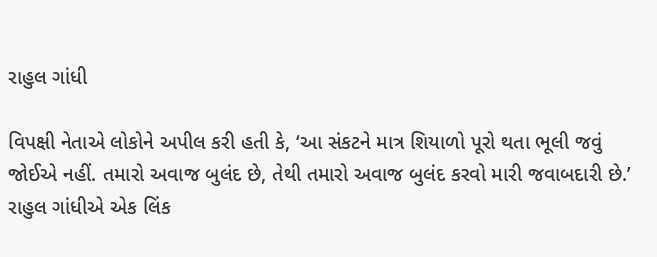રાહુલ ગાંધી

વિપક્ષી નેતાએ લોકોને અપીલ કરી હતી કે, ‘આ સંકટને માત્ર શિયાળો પૂરો થતા ભૂલી જવું જોઈએ નહીં. તમારો અવાજ બુલંદ છે, તેથી તમારો અવાજ બુલંદ કરવો મારી જવાબદારી છે.’ રાહુલ ગાંધીએ એક લિંક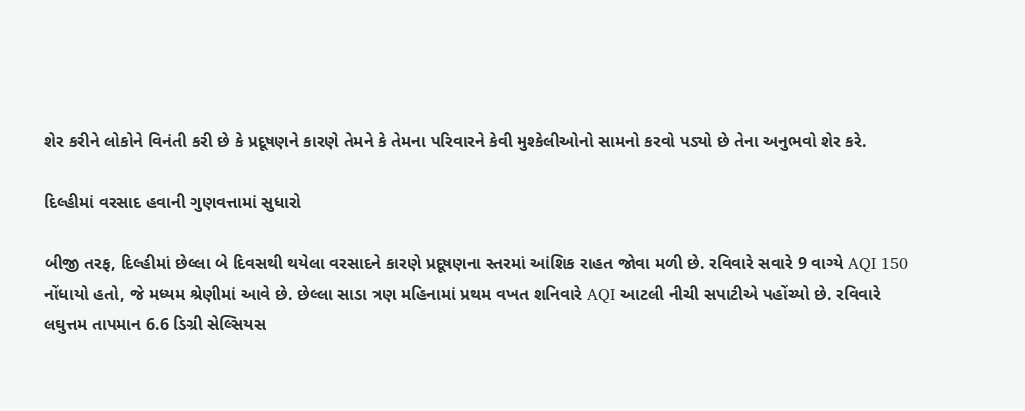શેર કરીને લોકોને વિનંતી કરી છે કે પ્રદૂષણને કારણે તેમને કે તેમના પરિવારને કેવી મુશ્કેલીઓનો સામનો કરવો પડ્યો છે તેના અનુભવો શેર કરે.

દિલ્હીમાં વરસાદ હવાની ગુણવત્તામાં સુધારો

બીજી તરફ, દિલ્હીમાં છેલ્લા બે દિવસથી થયેલા વરસાદને કારણે પ્રદૂષણના સ્તરમાં આંશિક રાહત જોવા મળી છે. રવિવારે સવારે 9 વાગ્યે AQI 150 નોંધાયો હતો, જે મધ્યમ શ્રેણીમાં આવે છે. છેલ્લા સાડા ત્રણ મહિનામાં પ્રથમ વખત શનિવારે AQI આટલી નીચી સપાટીએ પહોંચ્યો છે. રવિવારે લઘુત્તમ તાપમાન 6.6 ડિગ્રી સેલ્સિયસ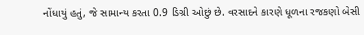નોંધાયું હતું, જે સામાન્ય કરતા 0.9 ડિગ્રી ઓછું છે. વરસાદને કારણે ધૂળના રજકણો બેસી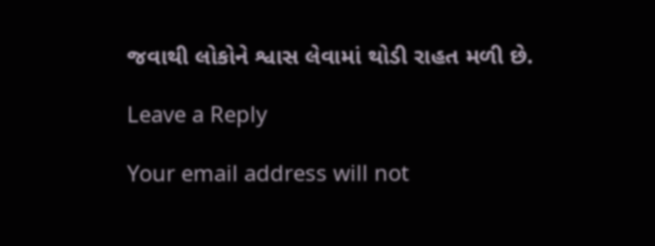જવાથી લોકોને શ્વાસ લેવામાં થોડી રાહત મળી છે.

Leave a Reply

Your email address will not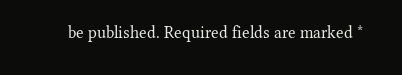be published. Required fields are marked *